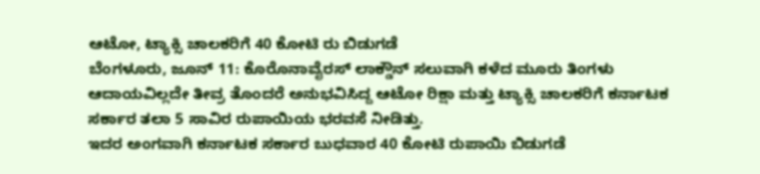ಆಟೋ, ಟ್ಯಾಕ್ಸಿ ಚಾಲಕರಿಗೆ 40 ಕೋಟಿ ರು ಬಿಡುಗಡೆ
ಬೆಂಗಳೂರು, ಜೂನ್ 11: ಕೊರೊನಾವೈರಸ್ ಲಾಕ್ಡೌನ್ ಸಲುವಾಗಿ ಕಳೆದ ಮೂರು ತಿಂಗಳು ಆದಾಯವಿಲ್ಲದೇ ತೀವ್ರ ತೊಂದರೆ ಅನುಭವಿಸಿದ್ದ ಆಟೋ ರಿಕ್ಷಾ ಮತ್ತು ಟ್ಯಾಕ್ಸಿ ಚಾಲಕರಿಗೆ ಕರ್ನಾಟಕ ಸರ್ಕಾರ ತಲಾ 5 ಸಾವಿರ ರುಪಾಯಿಯ ಭರವಸೆ ನೀಡಿತ್ತು.
ಇದರ ಅಂಗವಾಗಿ ಕರ್ನಾಟಕ ಸರ್ಕಾರ ಬುಧವಾರ 40 ಕೋಟಿ ರುಪಾಯಿ ಬಿಡುಗಡೆ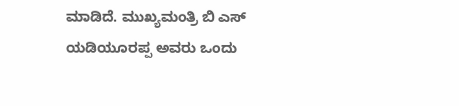ಮಾಡಿದೆ. ಮುಖ್ಯಮಂತ್ರಿ ಬಿ ಎಸ್ ಯಡಿಯೂರಪ್ಪ ಅವರು ಒಂದು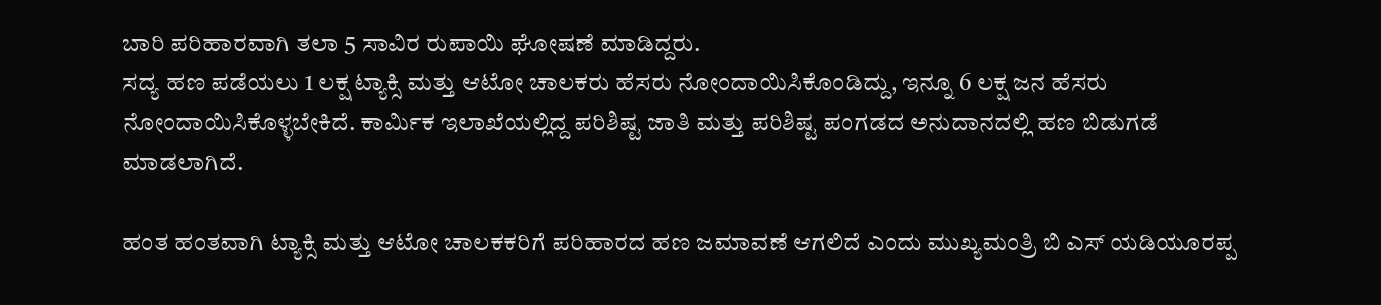ಬಾರಿ ಪರಿಹಾರವಾಗಿ ತಲಾ 5 ಸಾವಿರ ರುಪಾಯಿ ಘೋಷಣೆ ಮಾಡಿದ್ದರು.
ಸದ್ಯ ಹಣ ಪಡೆಯಲು 1 ಲಕ್ಷ ಟ್ಯಾಕ್ಸಿ ಮತ್ತು ಆಟೋ ಚಾಲಕರು ಹೆಸರು ನೋಂದಾಯಿಸಿಕೊಂಡಿದ್ದು, ಇನ್ನೂ 6 ಲಕ್ಷ ಜನ ಹೆಸರು ನೋಂದಾಯಿಸಿಕೊಳ್ಳಬೇಕಿದೆ. ಕಾರ್ಮಿಕ ಇಲಾಖೆಯಲ್ಲಿದ್ದ ಪರಿಶಿಷ್ಟ ಜಾತಿ ಮತ್ತು ಪರಿಶಿಷ್ಟ ಪಂಗಡದ ಅನುದಾನದಲ್ಲಿ ಹಣ ಬಿಡುಗಡೆ ಮಾಡಲಾಗಿದೆ.

ಹಂತ ಹಂತವಾಗಿ ಟ್ಯಾಕ್ಸಿ ಮತ್ತು ಆಟೋ ಚಾಲಕಕರಿಗೆ ಪರಿಹಾರದ ಹಣ ಜಮಾವಣೆ ಆಗಲಿದೆ ಎಂದು ಮುಖ್ಯಮಂತ್ರಿ ಬಿ ಎಸ್ ಯಡಿಯೂರಪ್ಪ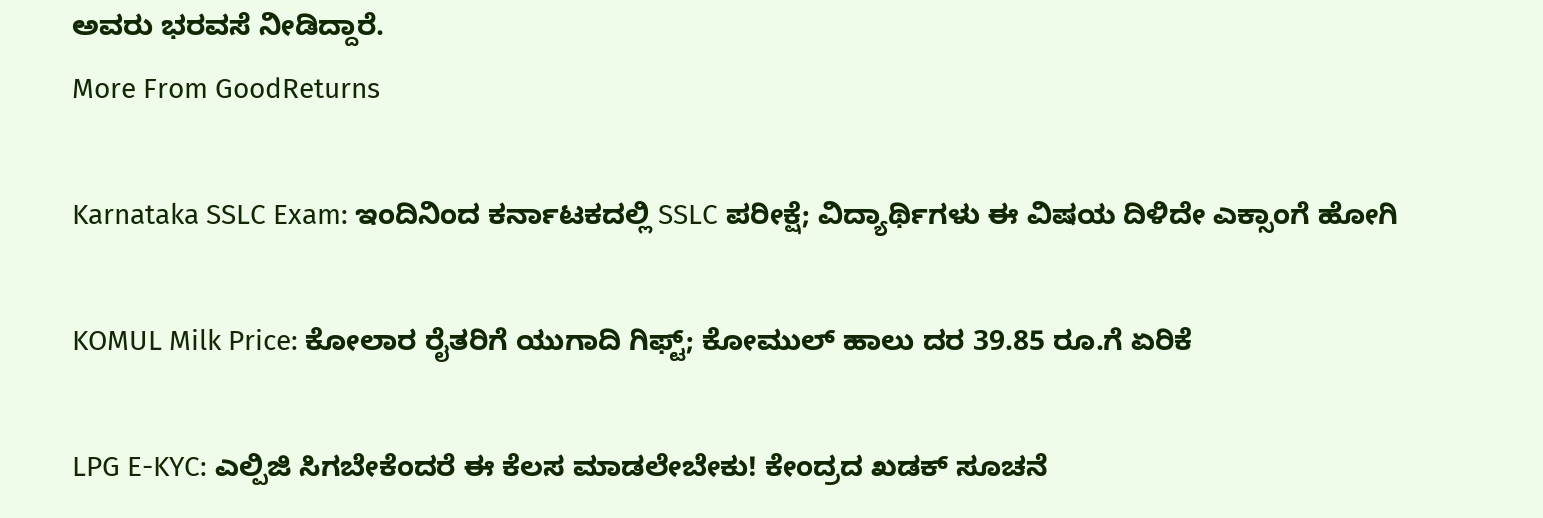ಅವರು ಭರವಸೆ ನೀಡಿದ್ದಾರೆ.
More From GoodReturns

Karnataka SSLC Exam: ಇಂದಿನಿಂದ ಕರ್ನಾಟಕದಲ್ಲಿ SSLC ಪರೀಕ್ಷೆ; ವಿದ್ಯಾರ್ಥಿಗಳು ಈ ವಿಷಯ ದಿಳಿದೇ ಎಕ್ಸಾಂಗೆ ಹೋಗಿ

KOMUL Milk Price: ಕೋಲಾರ ರೈತರಿಗೆ ಯುಗಾದಿ ಗಿಫ್ಟ್; ಕೋಮುಲ್ ಹಾಲು ದರ 39.85 ರೂ.ಗೆ ಏರಿಕೆ

LPG E-KYC: ಎಲ್ಪಿಜಿ ಸಿಗಬೇಕೆಂದರೆ ಈ ಕೆಲಸ ಮಾಡಲೇಬೇಕು! ಕೇಂದ್ರದ ಖಡಕ್ ಸೂಚನೆ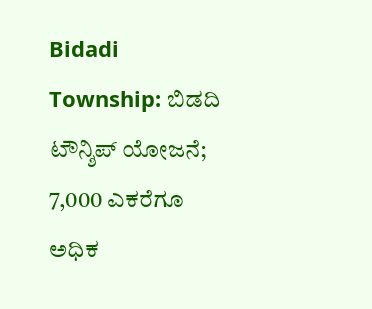Bidadi Township: ಬಿಡದಿ ಟೌನ್ಶಿಪ್ ಯೋಜನೆ; 7,000 ಎಕರೆಗೂ ಅಧಿಕ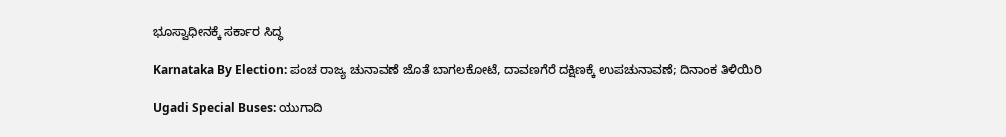ಭೂಸ್ವಾಧೀನಕ್ಕೆ ಸರ್ಕಾರ ಸಿದ್ಧ

Karnataka By Election: ಪಂಚ ರಾಜ್ಯ ಚುನಾವಣೆ ಜೊತೆ ಬಾಗಲಕೋಟೆ, ದಾವಣಗೆರೆ ದಕ್ಷಿಣಕ್ಕೆ ಉಪಚುನಾವಣೆ; ದಿನಾಂಕ ತಿಳಿಯಿರಿ

Ugadi Special Buses: ಯುಗಾದಿ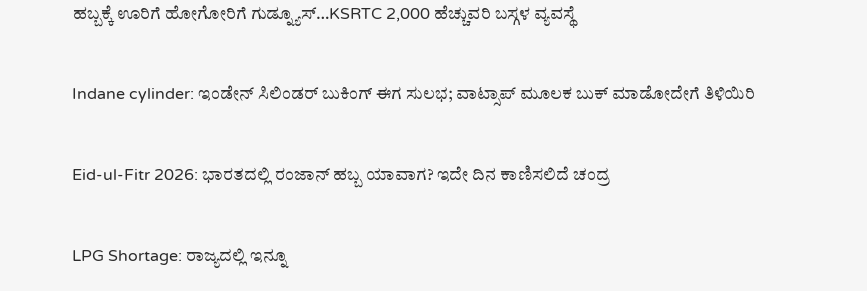ಹಬ್ಬಕ್ಕೆ ಊರಿಗೆ ಹೋಗೋರಿಗೆ ಗುಡ್ನ್ಯೂಸ್…KSRTC 2,000 ಹೆಚ್ಚುವರಿ ಬಸ್ಗಳ ವ್ಯವಸ್ಥೆ

Indane cylinder: ಇಂಡೇನ್ ಸಿಲಿಂಡರ್ ಬುಕಿಂಗ್ ಈಗ ಸುಲಭ; ವಾಟ್ಸಾಪ್ ಮೂಲಕ ಬುಕ್ ಮಾಡೋದೇಗೆ ತಿಳಿಯಿರಿ

Eid-ul-Fitr 2026: ಭಾರತದಲ್ಲಿ ರಂಜಾನ್ ಹಬ್ಬ ಯಾವಾಗ? ಇದೇ ದಿನ ಕಾಣಿಸಲಿದೆ ಚಂದ್ರ

LPG Shortage: ರಾಜ್ಯದಲ್ಲಿ ಇನ್ನೂ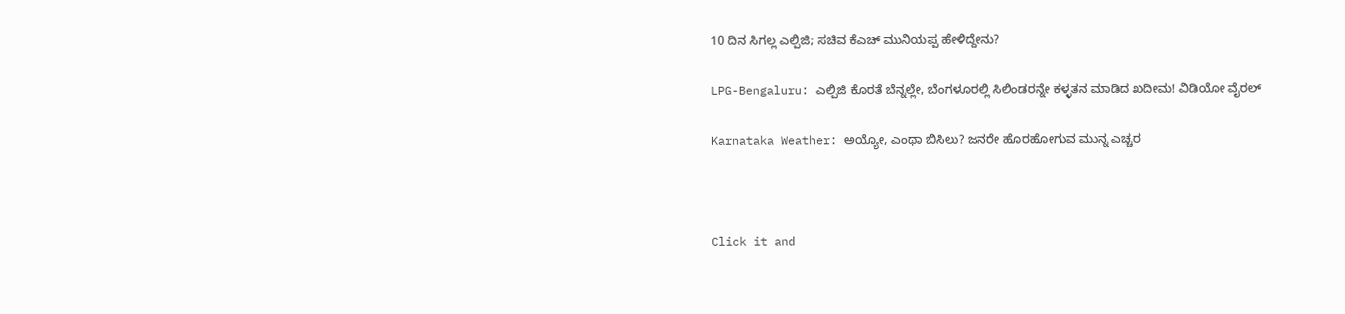10 ದಿನ ಸಿಗಲ್ಲ ಎಲ್ಪಿಜಿ; ಸಚಿವ ಕೆಎಚ್ ಮುನಿಯಪ್ಪ ಹೇಳಿದ್ದೇನು?

LPG-Bengaluru: ಎಲ್ಪಿಜಿ ಕೊರತೆ ಬೆನ್ನಲ್ಲೇ, ಬೆಂಗಳೂರಲ್ಲಿ ಸಿಲಿಂಡರನ್ನೇ ಕಳ್ಳತನ ಮಾಡಿದ ಖದೀಮ! ವಿಡಿಯೋ ವೈರಲ್

Karnataka Weather: ಅಯ್ಯೋ, ಎಂಥಾ ಬಿಸಿಲು? ಜನರೇ ಹೊರಹೋಗುವ ಮುನ್ನ ಎಚ್ಚರ



Click it and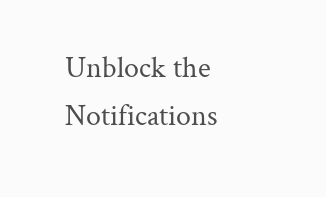Unblock the Notifications